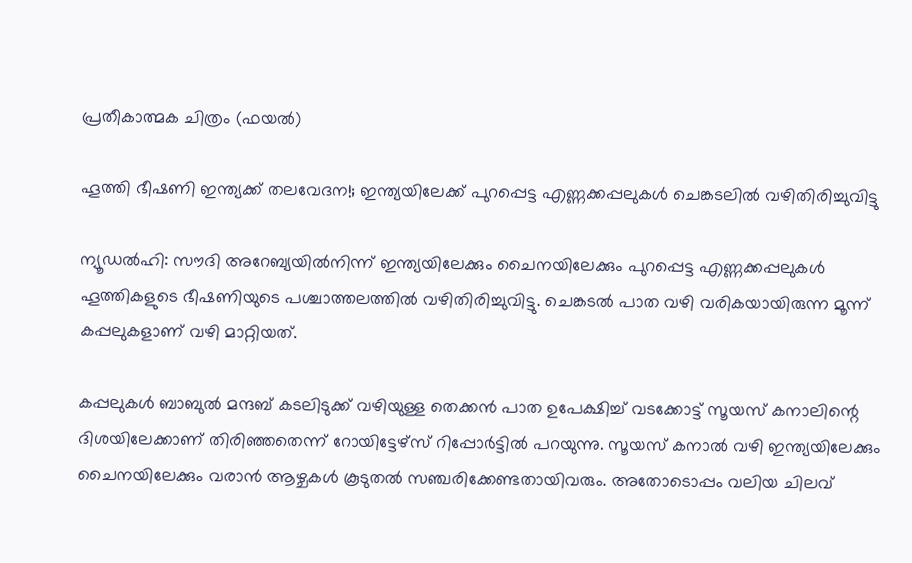പ്രതീകാത്മക ചിത്രം (ഫയൽ)

ഹൂത്തി ഭീഷണി ഇന്ത്യക്ക് തലവേദന!; ഇന്ത്യയിലേക്ക് പുറപ്പെട്ട എണ്ണക്കപ്പലുകൾ ചെങ്കടലിൽ വഴിതിരിച്ചുവിട്ടു

ന്യൂഡൽഹി: സൗദി അറേബ്യയിൽനിന്ന് ഇന്ത്യയിലേക്കും ചൈനയിലേക്കും പുറപ്പെട്ട എണ്ണക്കപ്പലുകൾ ഹൂത്തികളുടെ ഭീഷണിയുടെ പശ്ചാത്തലത്തിൽ വഴിതിരിച്ചുവിട്ടു. ചെങ്കടൽ പാത വഴി വരികയായിരുന്ന മൂന്ന് കപ്പലുകളാണ് വഴി മാറ്റിയത്.

കപ്പലുകൾ ബാബുൽ മന്ദബ് കടലിടുക്ക് വഴിയുള്ള തെക്കൻ പാത ഉപേക്ഷിച്ച് വടക്കോട്ട് സൂയസ് കനാലിന്റെ ദിശയിലേക്കാണ് തിരിഞ്ഞതെന്ന് റോയിട്ടേഴ്‌സ് റിപ്പോർട്ടിൽ പറയുന്നു. സൂയസ് കനാൽ വഴി ഇന്ത്യയിലേക്കും ചൈനയിലേക്കും വരാൻ ആഴ്ചകൾ കൂടുതൽ സഞ്ചരിക്കേണ്ടതായിവരും. അതോടൊപ്പം വലിയ ചിലവ്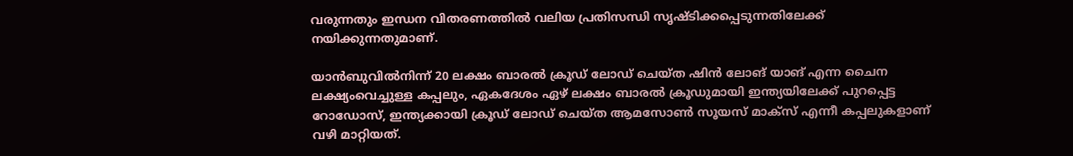വരുന്നതും ഇന്ധന വിതരണത്തിൽ വലിയ പ്രതിസന്ധി സൃഷ്ടിക്കപ്പെടുന്നതിലേക്ക് നയിക്കുന്നതുമാണ്.

യാൻബുവിൽനിന്ന് 20 ലക്ഷം ബാരൽ ക്രൂഡ് ലോഡ് ചെയ്ത ഷിൻ ലോങ് യാങ് എന്ന ചൈന ലക്ഷ്യംവെച്ചുള്ള കപ്പലും, ഏകദേശം ഏഴ് ലക്ഷം ബാരൽ ക്രൂഡുമായി ഇന്ത്യയിലേക്ക് പുറപ്പെട്ട റോഡോസ്, ഇന്ത്യക്കായി ക്രൂഡ് ലോഡ് ചെയ്ത ആമസോൺ സൂയസ് മാക്സ് എന്നീ കപ്പലുകളാണ് വഴി മാറ്റിയത്.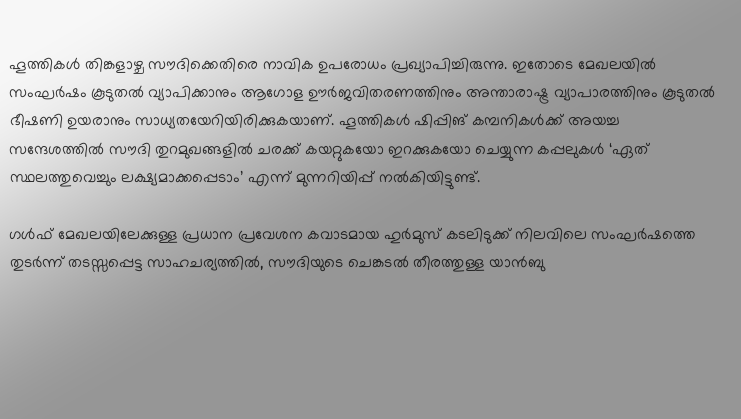ഹൂത്തികൾ തിങ്കളാഴ്ച സൗദിക്കെതിരെ നാവിക ഉപരോധം പ്രഖ്യാപിച്ചിരുന്നു. ഇതോടെ മേഖലയിൽ സംഘർഷം കൂടുതൽ വ്യാപിക്കാനും ആഗോള ഊർജവിതരണത്തിനും അന്താരാഷ്ട്ര വ്യാപാരത്തിനും കൂടുതൽ ഭീഷണി ഉയരാനും സാധ്യതയേറിയിരിക്കുകയാണ്. ഹൂത്തികൾ ഷിപ്പിങ് കമ്പനികൾക്ക് അയച്ച സന്ദേശത്തിൽ സൗദി തുറമുഖങ്ങളിൽ ചരക്ക് കയറ്റുകയോ ഇറക്കുകയോ ചെയ്യുന്ന കപ്പലുകൾ ‘ഏത് സ്ഥലത്തുവെച്ചും ലക്ഷ്യമാക്കപ്പെടാം’ എന്ന് മുന്നറിയിപ്പ് നൽകിയിട്ടുണ്ട്.

ഗൾഫ് മേഖലയിലേക്കുള്ള പ്രധാന പ്രവേശന കവാടമായ ഹുർമുസ് കടലിടുക്ക് നിലവിലെ സംഘർഷത്തെ തുടർന്ന് തടസ്സപ്പെട്ട സാഹചര്യത്തിൽ, സൗദിയുടെ ചെങ്കടൽ തീരത്തുള്ള യാൻബു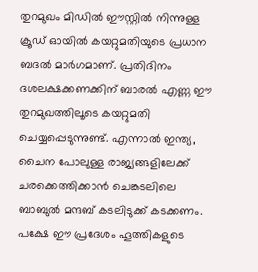തുറമുഖം മിഡിൽ ഈസ്റ്റിൽ നിന്നുള്ള ക്രൂഡ് ഓയിൽ കയറ്റുമതിയുടെ പ്രധാന ബദൽ മാർഗമാണ്. പ്രതിദിനം ദശലക്ഷക്കണക്കിന് ബാരൽ എണ്ണ ഈ തുറമുഖത്തിലൂടെ കയറ്റുമതി ചെയ്യപ്പെടുന്നുണ്ട്. എന്നാൽ ഇന്ത്യ, ചൈന പോലുള്ള രാജ്യങ്ങളിലേക്ക് ചരക്കെത്തിക്കാൻ ചെങ്കടലിലെ ബാബുൽ മന്ദബ് കടലിടുക്ക് കടക്കണം. പക്ഷേ ഈ പ്രദേശം ഹൂത്തികളുടെ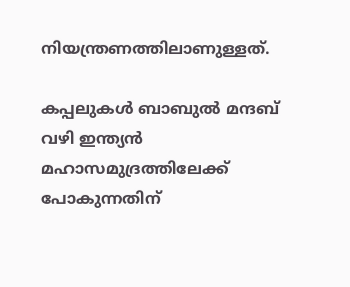നിയന്ത്രണത്തിലാണുള്ളത്.

കപ്പലുകൾ ബാബുൽ മന്ദബ് വഴി ഇന്ത്യൻ മഹാസമുദ്രത്തിലേക്ക് പോകുന്നതിന്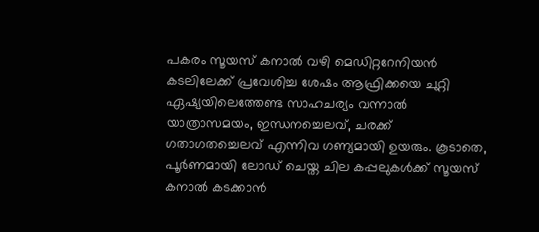പകരം സൂയസ് കനാൽ വഴി മെഡിറ്ററേനിയൻ കടലിലേക്ക് പ്രവേശിച്ച ശേഷം ആഫ്രിക്കയെ ചുറ്റി ഏഷ്യയിലെത്തേണ്ട സാഹചര്യം വന്നാൽ യാത്രാസമയം, ഇന്ധനച്ചെലവ്, ചരക്ക് ഗതാഗതച്ചെലവ് എന്നിവ ഗണ്യമായി ഉയരും. കൂടാതെ, പൂർണമായി ലോഡ് ചെയ്ത ചില കപ്പലുകൾക്ക് സൂയസ് കനാൽ കടക്കാൻ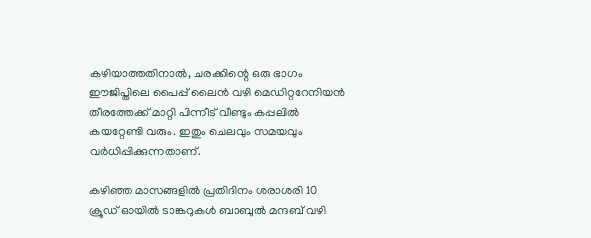കഴിയാത്തതിനാൽ, ചരക്കിന്റെ ഒരു ഭാഗം ഈജിപ്തിലെ പൈപ്പ് ലൈൻ വഴി മെഡിറ്ററേനിയൻ തീരത്തേക്ക് മാറ്റി പിന്നീട് വീണ്ടും കപ്പലിൽ കയറ്റേണ്ടി വരും. ഇതും ചെലവും സമയവും വർധിപ്പിക്കുന്നതാണ്.

കഴിഞ്ഞ മാസങ്ങളിൽ പ്രതിദിനം ശരാശരി 10 ക്രൂഡ് ഓയിൽ ടാങ്കറുകൾ ബാബുൽ മന്ദബ് വഴി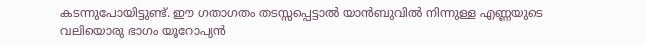കടന്നുപോയിട്ടുണ്ട്. ഈ ഗതാഗതം തടസ്സപ്പെട്ടാൽ യാൻബുവിൽ നിന്നുള്ള എണ്ണയുടെ വലിയൊരു ഭാഗം യൂറോപ്യൻ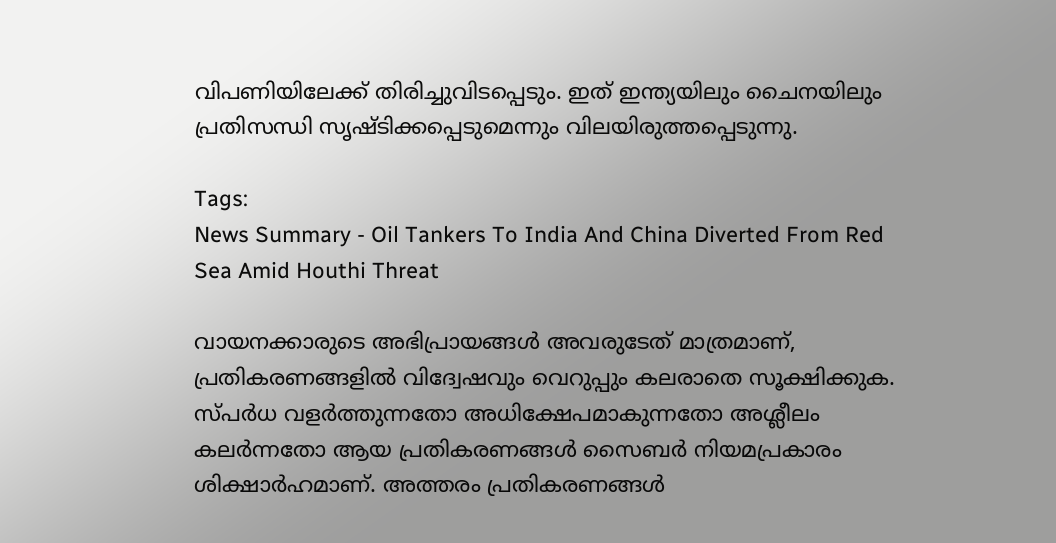വിപണിയിലേക്ക് തിരിച്ചുവിടപ്പെടും. ഇത് ഇന്ത്യയിലും ചൈനയിലും പ്രതിസന്ധി സൃഷ്ടിക്കപ്പെടുമെന്നും വിലയിരുത്തപ്പെടുന്നു.

Tags:
News Summary - Oil Tankers To India And China Diverted From Red Sea Amid Houthi Threat

വായനക്കാരുടെ അഭിപ്രായങ്ങള്‍ അവരുടേത് മാത്രമാണ്, പ്രതികരണങ്ങളിൽ വിദ്വേഷവും വെറുപ്പും കലരാതെ സൂക്ഷിക്കുക. സ്പർധ വളർത്തുന്നതോ അധിക്ഷേപമാകുന്നതോ അശ്ലീലം കലർന്നതോ ആയ പ്രതികരണങ്ങൾ സൈബർ നിയമപ്രകാരം ശിക്ഷാർഹമാണ്. അത്തരം പ്രതികരണങ്ങൾ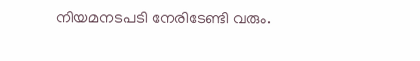നിയമനടപടി നേരിടേണ്ടി വരും.